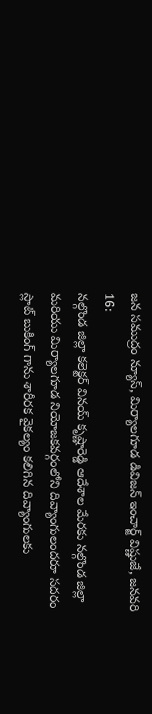జన సముద్రం న్యూస్, మిర్యాలగూడ డివిజన్ ఇంచార్జ్ విష్ణుజే, జనవరి 16:
నల్గొండ జిల్లా కలెక్టర్ వినయ్ కృష్ణారెడ్డి ఆదేశాల మేరకు నల్గొండ జిల్లా మరియు మిర్యాలగూడ నియోజకవర్గంలోని దివ్యాంగులందరూ సదరం స్లాట్ బుకింగ్ గాను శారీరక వైకల్యం కలిగిన దివ్యాంగులకు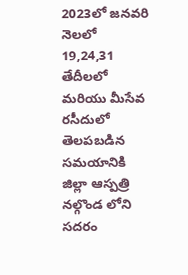2023లో జనవరి నెలలో 19,24,31 తేదీలలో మరియు మీసేవ రసీదులో తెలపబడిన సమయానికి జిల్లా ఆస్పత్రి నల్గొండ లోని సదరం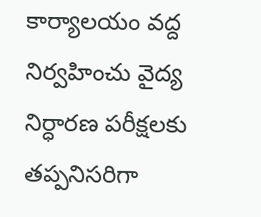కార్యాలయం వద్ద నిర్వహించు వైద్య నిర్ధారణ పరీక్షలకు తప్పనిసరిగా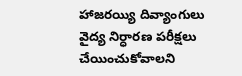హాజరయ్యి దివ్యాంగులు వైద్య నిర్ధారణ పరీక్షలు చేయించుకోవాలని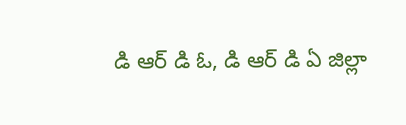డి ఆర్ డి ఓ, డి ఆర్ డి ఏ జిల్లా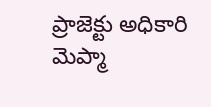ప్రాజెక్టు అధికారి మెప్మా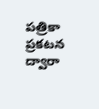పత్రికా ప్రకటన ద్వారా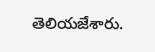తెలియజేశారు.